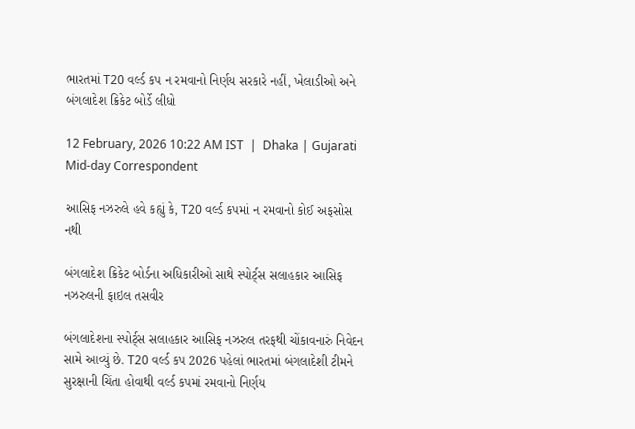ભારતમાં T20 વર્લ્ડ કપ ન રમવાનો નિર્ણય સરકારે નહીં, ખેલાડીઓ અને બંગલાદેશ ક્રિકેટ બોર્ડે લીધો

12 February, 2026 10:22 AM IST  |  Dhaka | Gujarati Mid-day Correspondent

આસિફ નઝરુલે હવે કહ્યું કે, T20 વર્લ્ડ કપમાં ન રમવાનો કોઈ અફસોસ નથી

બંગલાદેશ ક્રિકેટ બોર્ડના અધિકારીઓ સાથે સ્પોર્ટ્‌સ સલાહકાર આસિફ નઝરુલની ફાઇલ તસવીર

બંગલાદેશના સ્પોર્ટ્‌સ સલાહકાર આસિફ નઝરુલ તરફથી ચોંકાવનારું નિવેદન સામે આવ્યું છે. T20 વર્લ્ડ કપ 2026 પહેલાં ભારતમાં બંગલાદેશી ટીમને સુરક્ષાની ચિંતા હોવાથી વર્લ્ડ કપમાં રમવાનો નિર્ણય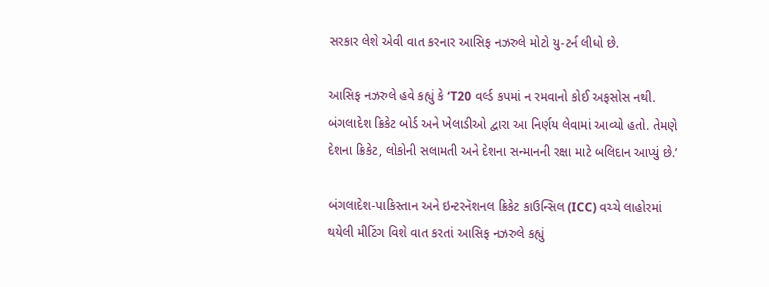સરકાર લેશે એવી વાત કરનાર આસિફ નઝરુલે મોટો યુ-ટર્ન લીધો છે.

આસિફ નઝરુલે હવે કહ્યું કે ‘T20 વર્લ્ડ કપમાં ન રમવાનો કોઈ અફસોસ નથી. બંગલાદેશ ક્રિકેટ બોર્ડ અને ખેલાડીઓ દ્વારા આ નિર્ણય લેવામાં આવ્યો હતો. તેમણે દેશના ક્રિકેટ, લોકોની સલામતી અને દેશના સન્માનની રક્ષા માટે બલિદાન આપ્યું છે.’

બંગલાદેશ-પાકિસ્તાન અને ઇન્ટરનૅશનલ ક્રિકેટ કાઉન્સિલ (ICC) વચ્ચે લાહોરમાં થયેલી મીટિંગ વિશે વાત કરતાં આસિફ નઝરુલે કહ્યું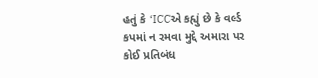હતું કે ‘ICCએ કહ્યું છે કે વર્લ્ડ કપમાં ન રમવા મુદ્દે અમારા પર કોઈ પ્રતિબંધ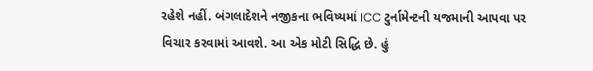રહેશે નહીં. બંગલાદેશને નજીકના ભવિષ્યમાં ICC ટુર્નામેન્ટની યજમાની આપવા પર વિચાર કરવામાં આવશે. આ એક મોટી સિદ્ધિ છે. હું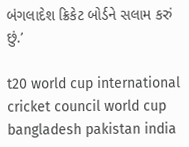બંગલાદેશ ક્રિકેટ બોર્ડને સલામ કરું છું.’

t20 world cup international cricket council world cup bangladesh pakistan india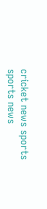cricket news sports sports news